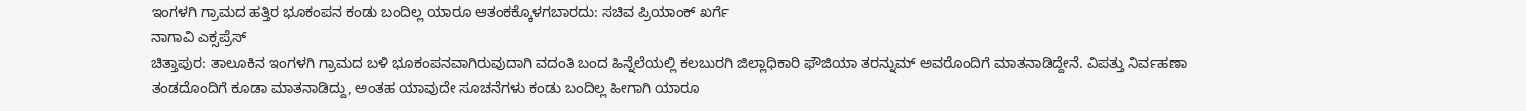ಇಂಗಳಗಿ ಗ್ರಾಮದ ಹತ್ತಿರ ಭೂಕಂಪನ ಕಂಡು ಬಂದಿಲ್ಲ ಯಾರೂ ಆತಂಕಕ್ಕೊಳಗಬಾರದು: ಸಚಿವ ಪ್ರಿಯಾಂಕ್ ಖರ್ಗೆ
ನಾಗಾವಿ ಎಕ್ಸಪ್ರೆಸ್
ಚಿತ್ತಾಪುರ: ತಾಲೂಕಿನ ಇಂಗಳಗಿ ಗ್ರಾಮದ ಬಳಿ ಭೂಕಂಪನವಾಗಿರುವುದಾಗಿ ವದಂತಿ ಬಂದ ಹಿನ್ನೆಲೆಯಲ್ಲಿ ಕಲಬುರಗಿ ಜಿಲ್ಲಾಧಿಕಾರಿ ಫೌಜಿಯಾ ತರನ್ನುಮ್ ಅವರೊಂದಿಗೆ ಮಾತನಾಡಿದ್ದೇನೆ. ವಿಪತ್ತು ನಿರ್ವಹಣಾ ತಂಡದೊಂದಿಗೆ ಕೂಡಾ ಮಾತನಾಡಿದ್ದು, ಅಂತಹ ಯಾವುದೇ ಸೂಚನೆಗಳು ಕಂಡು ಬಂದಿಲ್ಲ ಹೀಗಾಗಿ ಯಾರೂ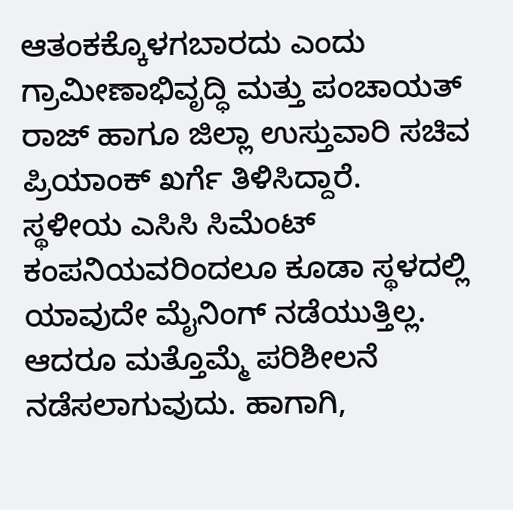ಆತಂಕಕ್ಕೊಳಗಬಾರದು ಎಂದು ಗ್ರಾಮೀಣಾಭಿವೃದ್ಧಿ ಮತ್ತು ಪಂಚಾಯತ್ ರಾಜ್ ಹಾಗೂ ಜಿಲ್ಲಾ ಉಸ್ತುವಾರಿ ಸಚಿವ ಪ್ರಿಯಾಂಕ್ ಖರ್ಗೆ ತಿಳಿಸಿದ್ದಾರೆ.
ಸ್ಥಳೀಯ ಎಸಿಸಿ ಸಿಮೆಂಟ್ ಕಂಪನಿಯವರಿಂದಲೂ ಕೂಡಾ ಸ್ಥಳದಲ್ಲಿ ಯಾವುದೇ ಮೈನಿಂಗ್ ನಡೆಯುತ್ತಿಲ್ಲ. ಆದರೂ ಮತ್ತೊಮ್ಮೆ ಪರಿಶೀಲನೆ ನಡೆಸಲಾಗುವುದು. ಹಾಗಾಗಿ,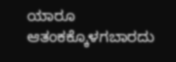ಯಾರೂ ಆತಂಕಕ್ಕೊಳಗಬಾರದು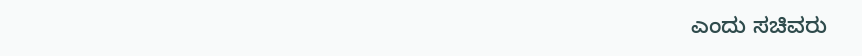ಎಂದು ಸಚಿವರು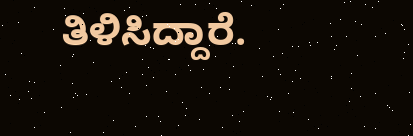ತಿಳಿಸಿದ್ದಾರೆ.